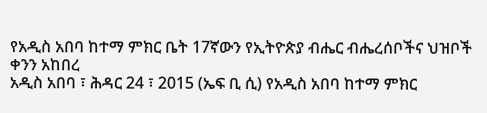የአዲስ አበባ ከተማ ምክር ቤት 17ኛውን የኢትዮጵያ ብሔር ብሔረሰቦችና ህዝቦች ቀንን አከበረ
አዲስ አበባ ፣ ሕዳር 24 ፣ 2015 (ኤፍ ቢ ሲ) የአዲስ አበባ ከተማ ምክር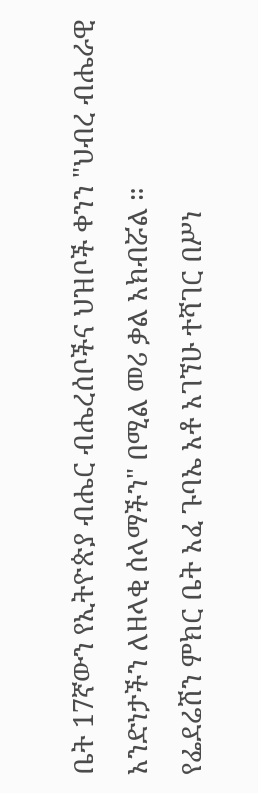ቤት 17ኛውን የኢትዮጵያ ብሔር ብሔረሰቦችና ህዝቦች ቀንን "ህብረ ብሔራዊ አንድነታችን ለዘላቂ ሰላማችን" በሚል መሪ ቃል አክብሯል ።
የፌደሬሽን ምክር ቤት አፈ ጉባኤ አቶ አገኘሁ ተሻገር በሥነ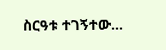ስርዓቱ ተገኝተው…